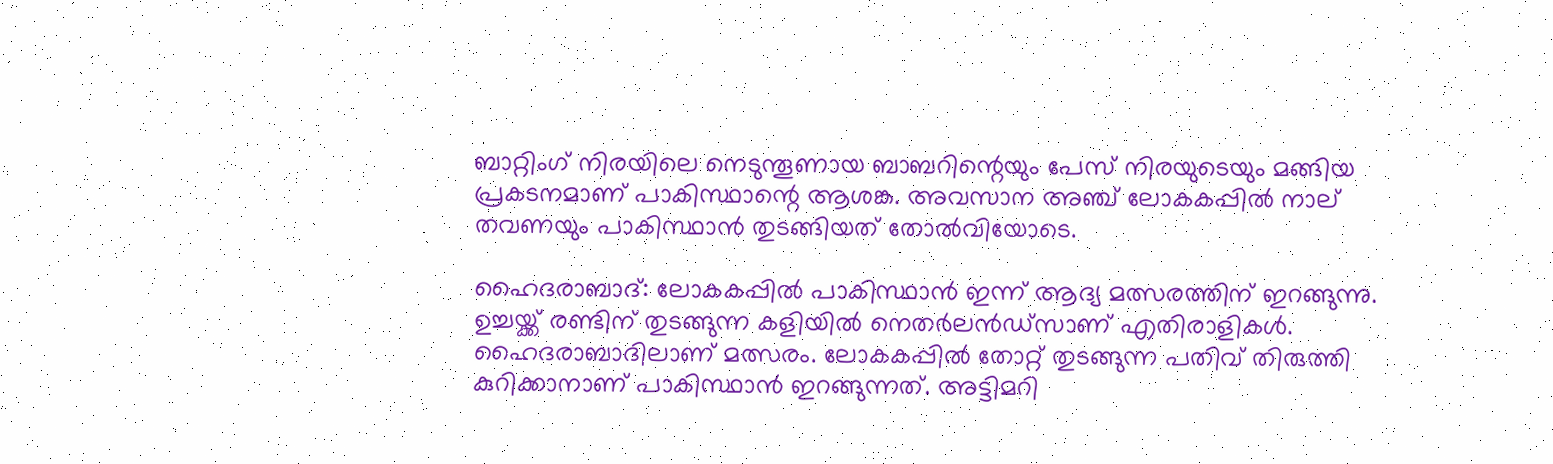ബാറ്റിംഗ് നിരയിലെ നെടുന്തൂണായ ബാബറിന്റെയും പേസ് നിരയുടെയും മങ്ങിയ പ്രകടനമാണ് പാകിസ്ഥാന്റെ ആശങ്ക. അവസാന അഞ്ച് ലോകകപ്പില്‍ നാല് തവണയും പാകിസ്ഥാന്‍ തുടങ്ങിയത് തോല്‍വിയോടെ.

ഹൈദരാബാദ്: ലോകകപ്പില്‍ പാകിസ്ഥാന്‍ ഇന്ന് ആദ്യ മത്സരത്തിന് ഇറങ്ങുന്നു. ഉച്ചയ്ക്ക് രണ്ടിന് തുടങ്ങുന്ന കളിയില്‍ നെതര്‍ലന്‍ഡ്‌സാണ് എതിരാളികള്‍. ഹൈദരാബാദിലാണ് മത്സരം. ലോകകപ്പില്‍ തോറ്റ് തുടങ്ങുന്ന പതിവ് തിരുത്തി കുറിക്കാനാണ് പാകിസ്ഥാന്‍ ഇറങ്ങുന്നത്. അട്ടിമറി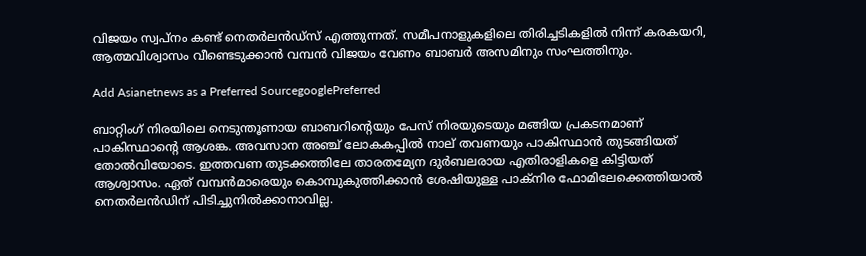വിജയം സ്വപ്നം കണ്ട് നെതര്‍ലന്‍ഡ്‌സ് എത്തുന്നത്. സമീപനാളുകളിലെ തിരിച്ചടികളില്‍ നിന്ന് കരകയറി, ആത്മവിശ്വാസം വീണ്ടെടുക്കാന്‍ വമ്പന്‍ വിജയം വേണം ബാബര്‍ അസമിനും സംഘത്തിനും.

Add Asianetnews as a Preferred SourcegooglePreferred

ബാറ്റിംഗ് നിരയിലെ നെടുന്തൂണായ ബാബറിന്റെയും പേസ് നിരയുടെയും മങ്ങിയ പ്രകടനമാണ് പാകിസ്ഥാന്റെ ആശങ്ക. അവസാന അഞ്ച് ലോകകപ്പില്‍ നാല് തവണയും പാകിസ്ഥാന്‍ തുടങ്ങിയത് തോല്‍വിയോടെ. ഇത്തവണ തുടക്കത്തിലേ താരതമ്യേന ദുര്‍ബലരായ എതിരാളികളെ കിട്ടിയത് ആശ്വാസം. ഏത് വമ്പന്‍മാരെയും കൊമ്പുകുത്തിക്കാന്‍ ശേഷിയുള്ള പാക്‌നിര ഫോമിലേക്കെത്തിയാല്‍ നെതര്‍ലന്‍ഡിന് പിടിച്ചുനില്‍ക്കാനാവില്ല.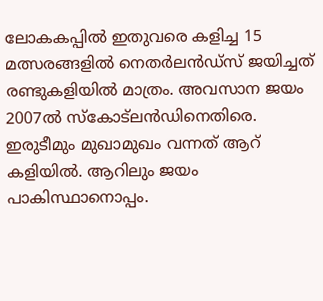ലോകകപ്പില്‍ ഇതുവരെ കളിച്ച 15 മത്സരങ്ങളില്‍ നെതര്‍ലന്‍ഡ്‌സ് ജയിച്ചത് രണ്ടുകളിയില്‍ മാത്രം. അവസാന ജയം 2007ല്‍ സ്‌കോട്‌ലന്‍ഡിനെതിരെ. ഇരുടീമും മുഖാമുഖം വന്നത് ആറ് കളിയില്‍. ആറിലും ജയം പാകിസ്ഥാനൊപ്പം.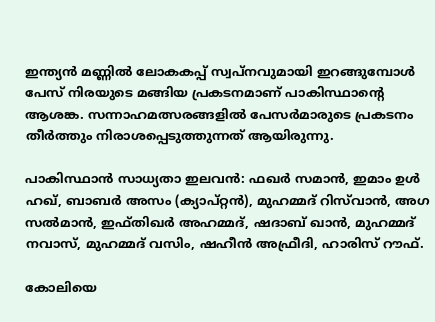ഇന്ത്യന്‍ മണ്ണില്‍ ലോകകപ്പ് സ്വപ്നവുമായി ഇറങ്ങുമ്പോള്‍ പേസ് നിരയുടെ മങ്ങിയ പ്രകടനമാണ് പാകിസ്ഥാന്റെ ആശങ്ക. സന്നാഹമത്സരങ്ങളില്‍ പേസര്‍മാരുടെ പ്രകടനം തീര്‍ത്തും നിരാശപ്പെടുത്തുന്നത് ആയിരുന്നു.

പാകിസ്ഥാന്‍ സാധ്യതാ ഇലവന്‍: ഫഖര്‍ സമാന്‍, ഇമാം ഉള്‍ ഹഖ്, ബാബര്‍ അസം (ക്യാപ്റ്റന്‍), മുഹമ്മദ് റിസ്‌വാന്‍, അഗ സല്‍മാന്‍, ഇഫ്തിഖര്‍ അഹമ്മദ്, ഷദാബ് ഖാന്‍, മുഹമ്മദ് നവാസ്, മുഹമ്മദ് വസിം, ഷഹീന്‍ അഫ്രീദി, ഹാരിസ് റൗഫ്.

കോലിയെ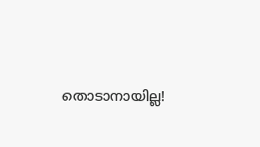തൊടാനായില്ല!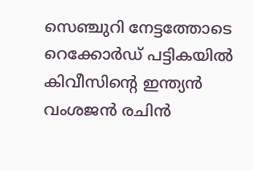സെഞ്ചുറി നേട്ടത്തോടെ റെക്കോര്‍ഡ് പട്ടികയില്‍ കിവീസിന്റെ ഇന്ത്യന്‍ വംശജന്‍ രചിന്‍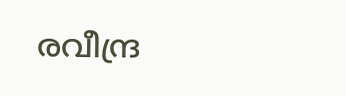രവീന്ദ്ര